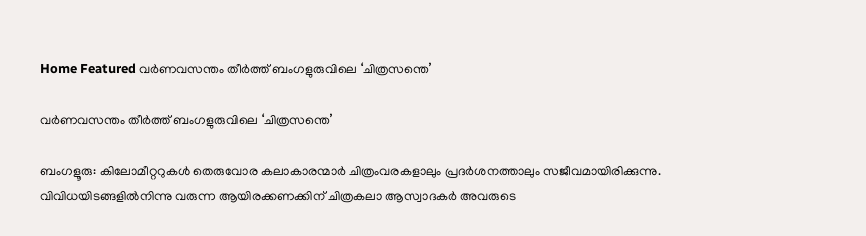Home Featured വർണവസന്തം തീർത്ത് ബംഗളുരുവിലെ ‘ചിത്രസന്തെ’

വർണവസന്തം തീർത്ത് ബംഗളുരുവിലെ ‘ചിത്രസന്തെ’

ബംഗളൂരു: കിലോമീറ്ററുകൾ തെരുവോര കലാകാരന്മാർ ചിത്രംവരകളാലും പ്രദർശനത്താലും സജീവമായിരിക്കുന്നു. വിവിധയിടങ്ങളിൽനിന്നു വരുന്ന ആയിരക്കണക്കിന് ചിത്രകലാ ആസ്വാദകർ അവരുടെ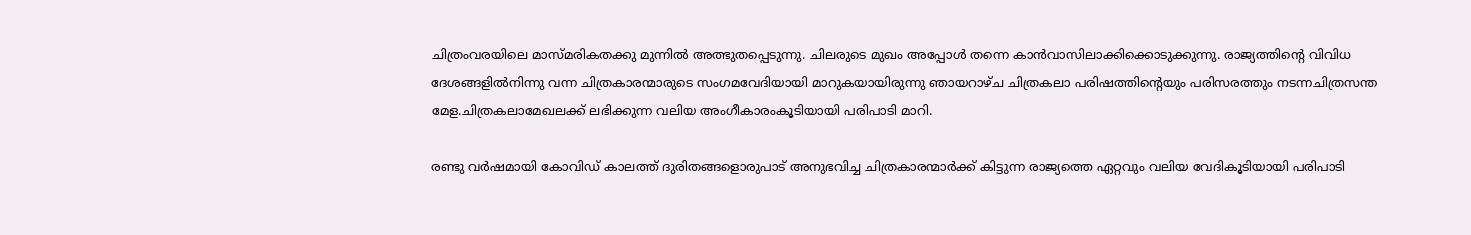ചിത്രംവരയിലെ മാസ്മരികതക്കു മുന്നിൽ അത്ഭുതപ്പെടുന്നു. ചിലരുടെ മുഖം അപ്പോൾ തന്നെ കാൻവാസിലാക്കിക്കൊടുക്കുന്നു. രാജ്യത്തിന്റെ വിവിധ ദേശങ്ങളിൽനിന്നു വന്ന ചിത്രകാരന്മാരുടെ സംഗമവേദിയായി മാറുകയായിരുന്നു ഞായറാഴ്ച ചിത്രകലാ പരിഷത്തിന്റെയും പരിസരത്തും നടന്നചിത്രസന്ത മേള.ചിത്രകലാമേഖലക്ക് ലഭിക്കുന്ന വലിയ അംഗീകാരംകൂടിയായി പരിപാടി മാറി.

രണ്ടു വർഷമായി കോവിഡ് കാലത്ത് ദുരിതങ്ങളൊരുപാട് അനുഭവിച്ച ചിത്രകാരന്മാർക്ക് കിട്ടുന്ന രാജ്യത്തെ ഏറ്റവും വലിയ വേദികൂടിയായി പരിപാടി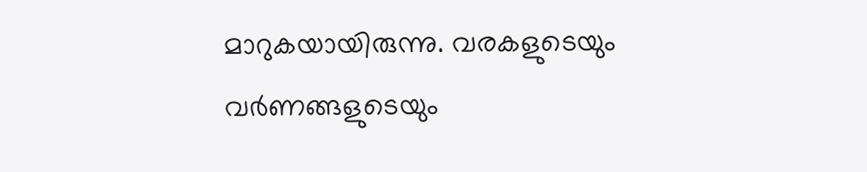മാറുകയായിരുന്നു. വരകളുടെയും വർണങ്ങളുടെയും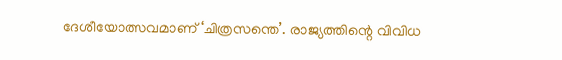ദേശീയോത്സവമാണ് ‘ചിത്രസന്തെ’. രാജ്യത്തിന്റെ വിവിധ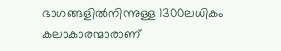ഭാഗങ്ങളിൽനിന്നുള്ള 1300ലധികം കലാകാരന്മാരാണ്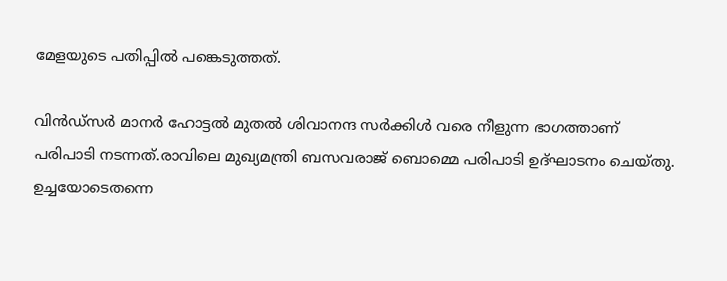മേളയുടെ പതിപ്പിൽ പങ്കെടുത്തത്.

വിൻഡ്സർ മാനർ ഹോട്ടൽ മുതൽ ശിവാനന്ദ സർക്കിൾ വരെ നീളുന്ന ഭാഗത്താണ് പരിപാടി നടന്നത്.രാവിലെ മുഖ്യമന്ത്രി ബസവരാജ് ബൊമ്മെ പരിപാടി ഉദ്ഘാടനം ചെയ്തു. ഉച്ചയോടെതന്നെ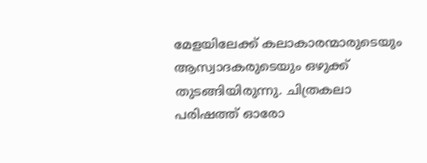മേളയിലേക്ക് കലാകാരന്മാരുടെയും ആസ്വാദകരുടെയും ഒഴുക്ക് തുടങ്ങിയിരുന്നു. ചിത്രകലാ പരിഷത്ത് ഓരോ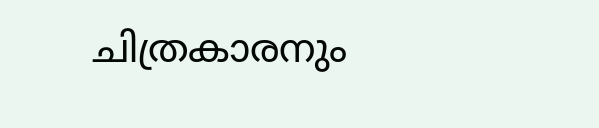ചിത്രകാരനും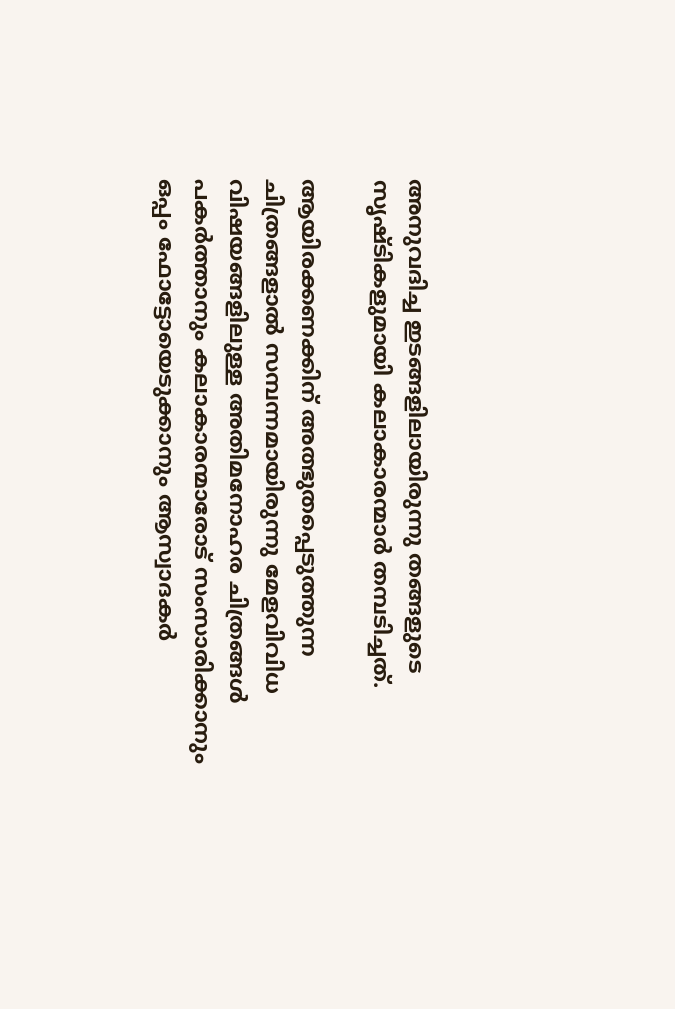അനുവദിച്ച ഇടങ്ങളിലായിരുന്നു തങ്ങളുടെ സൃഷ്ടികളുമായി കലാകാരന്മാർ തമ്പടിച്ചത്.

ആയിരക്കണക്കിന് അത്ഭുതപ്പെടുത്തുന്ന ചിത്രങ്ങളാൽ സമ്പന്നമായിരുന്നു മേളവിവിധ വിഷയങ്ങളിലുള്ള അതിമനോഹര ചിത്രങ്ങൾ പകർത്താനും കലാകാരന്മാരോട് സംസാരിക്കാനും ഒപ്പം ഫോട്ടോയെടുക്കാനും ആസ്വാദകർ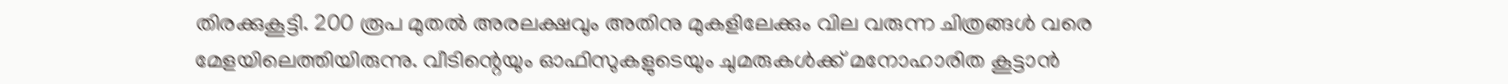തിരക്കുകൂട്ടി. 200 രൂപ മുതൽ അരലക്ഷവും അതിനു മുകളിലേക്കും വില വരുന്ന ചിത്രങ്ങൾ വരെ മേളയിലെത്തിയിരുന്നു. വീടിന്റെയും ഓഫിസുകളുടെയും ചുമരുകൾക്ക് മനോഹാരിത കൂട്ടാൻ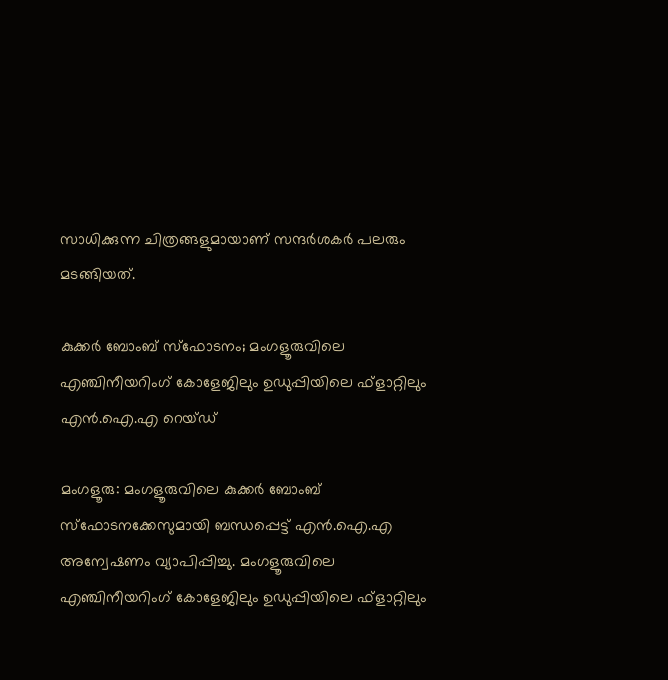സാധിക്കുന്ന ചിത്രങ്ങളുമായാണ് സന്ദർശകർ പലരും മടങ്ങിയത്.

കുക്കര്‍ ബോംബ് സ്ഫോടനം; മംഗളൂരുവിലെ എഞ്ചിനീയറിംഗ് കോളേജിലും ഉഡുപ്പിയിലെ ഫ്ളാറ്റിലും എന്‍.ഐ.എ റെയ്ഡ്

മംഗളൂരു: മംഗളൂരുവിലെ കുക്കര്‍ ബോംബ് സ്‌ഫോടനക്കേസുമായി ബന്ധപ്പെട്ട് എന്‍.ഐ.എ അന്വേഷണം വ്യാപിപ്പിച്ചു. മംഗളൂരുവിലെ എഞ്ചിനീയറിംഗ് കോളേജിലും ഉഡുപ്പിയിലെ ഫ്ളാറ്റിലും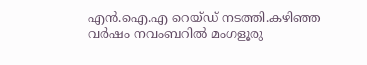എന്‍.ഐ.എ റെയ്ഡ് നടത്തി.കഴിഞ്ഞ വര്‍ഷം നവംബറില്‍ മംഗളൂരു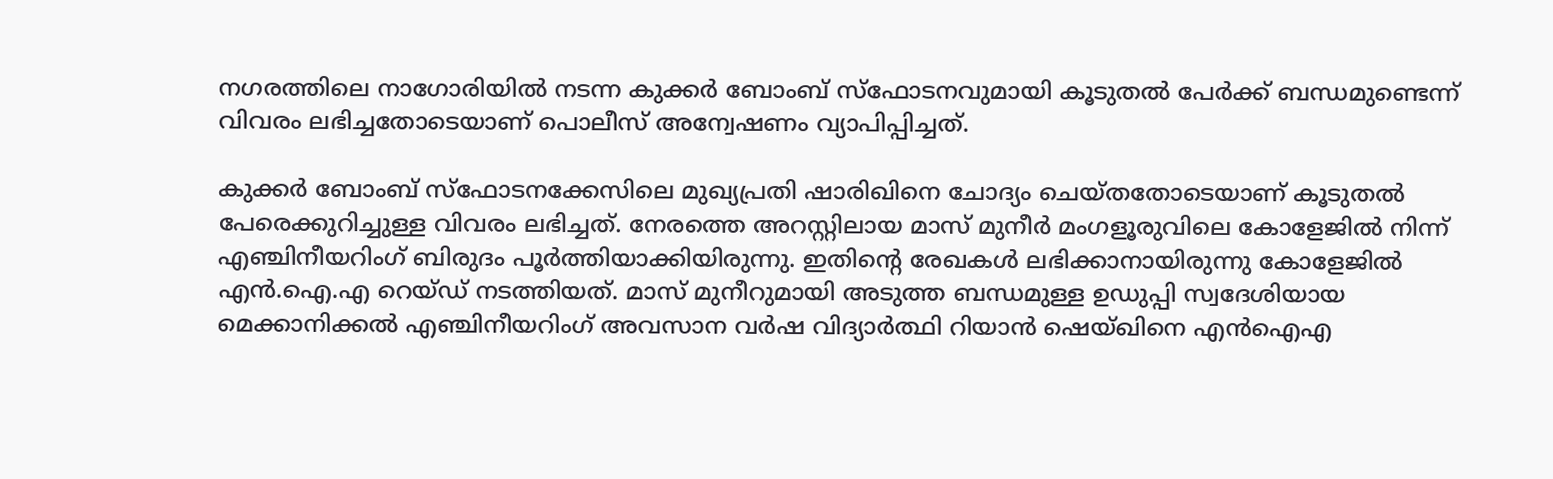നഗരത്തിലെ നാഗോരിയില്‍ നടന്ന കുക്കര്‍ ബോംബ് സ്‌ഫോടനവുമായി കൂടുതല്‍ പേര്‍ക്ക് ബന്ധമുണ്ടെന്ന് വിവരം ലഭിച്ചതോടെയാണ് പൊലീസ് അന്വേഷണം വ്യാപിപ്പിച്ചത്.

കുക്കര്‍ ബോംബ് സ്‌ഫോടനക്കേസിലെ മുഖ്യപ്രതി ഷാരിഖിനെ ചോദ്യം ചെയ്തതോടെയാണ് കൂടുതല്‍ പേരെക്കുറിച്ചുള്ള വിവരം ലഭിച്ചത്. നേരത്തെ അറസ്റ്റിലായ മാസ് മുനീര്‍ മംഗളൂരുവിലെ കോളേജില്‍ നിന്ന് എഞ്ചിനീയറിംഗ് ബിരുദം പൂര്‍ത്തിയാക്കിയിരുന്നു. ഇതിന്റെ രേഖകള്‍ ലഭിക്കാനായിരുന്നു കോളേജില്‍ എന്‍.ഐ.എ റെയ്ഡ് നടത്തിയത്. മാസ് മുനീറുമായി അടുത്ത ബന്ധമുള്ള ഉഡുപ്പി സ്വദേശിയായ മെക്കാനിക്കല്‍ എഞ്ചിനീയറിംഗ് അവസാന വര്‍ഷ വിദ്യാര്‍ത്ഥി റിയാന്‍ ഷെയ്ഖിനെ എന്‍ഐഎ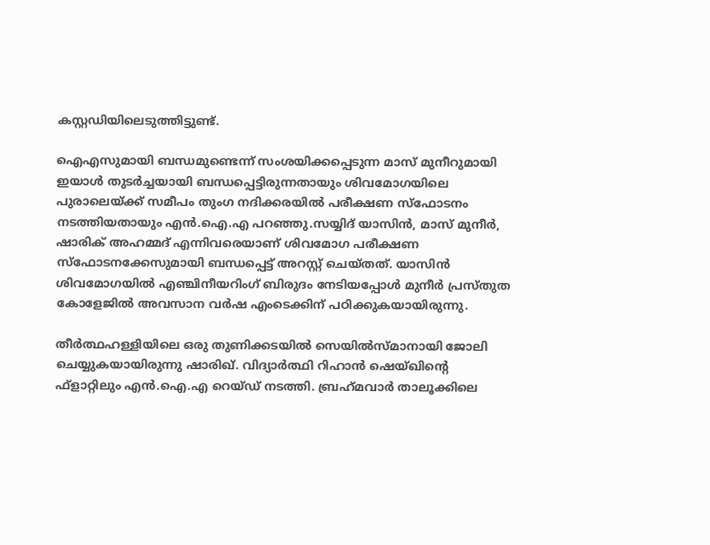കസ്റ്റഡിയിലെടുത്തിട്ടുണ്ട്.

ഐഎസുമായി ബന്ധമുണ്ടെന്ന് സംശയിക്കപ്പെടുന്ന മാസ് മുനീറുമായി ഇയാള്‍ തുടര്‍ച്ചയായി ബന്ധപ്പെട്ടിരുന്നതായും ശിവമോഗയിലെ പുരാലെയ്ക്ക് സമീപം തുംഗ നദിക്കരയില്‍ പരീക്ഷണ സ്‌ഫോടനം നടത്തിയതായും എന്‍.ഐ.എ പറഞ്ഞു.സയ്യിദ് യാസിന്‍, മാസ് മുനീര്‍, ഷാരിക് അഹമ്മദ് എന്നിവരെയാണ് ശിവമോഗ പരീക്ഷണ സ്ഫോടനക്കേസുമായി ബന്ധപ്പെട്ട് അറസ്റ്റ് ചെയ്തത്. യാസിന്‍ ശിവമോഗയില്‍ എഞ്ചിനീയറിംഗ് ബിരുദം നേടിയപ്പോള്‍ മുനീര്‍ പ്രസ്തുത കോളേജില്‍ അവസാന വര്‍ഷ എംടെക്കിന് പഠിക്കുകയായിരുന്നു.

തീര്‍ത്ഥഹള്ളിയിലെ ഒരു തുണിക്കടയില്‍ സെയില്‍സ്മാനായി ജോലി ചെയ്യുകയായിരുന്നു ഷാരിഖ്. വിദ്യാര്‍ത്ഥി റിഹാന്‍ ഷെയ്ഖിന്റെ ഫ്‌ളാറ്റിലും എന്‍.ഐ.എ റെയ്ഡ് നടത്തി. ബ്രഹ്‌മവാര്‍ താലൂക്കിലെ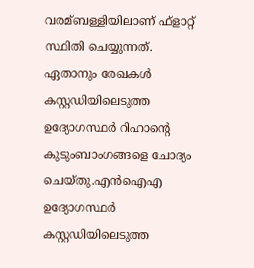വരമ്ബള്ളിയിലാണ് ഫ്ളാറ്റ് സ്ഥിതി ചെയ്യുന്നത്. ഏതാനും രേഖകള്‍ കസ്റ്റഡിയിലെടുത്ത ഉദ്യോഗസ്ഥര്‍ റിഹാന്റെ കുടുംബാംഗങ്ങളെ ചോദ്യം ചെയ്തു.എന്‍ഐഎ ഉദ്യോഗസ്ഥര്‍ കസ്റ്റഡിയിലെടുത്ത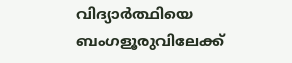വിദ്യാര്‍ത്ഥിയെ ബംഗളൂരുവിലേക്ക്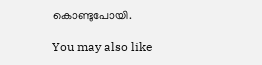കൊണ്ടുപോയി.

You may also like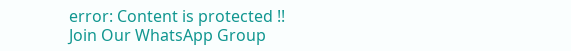error: Content is protected !!
Join Our WhatsApp Group